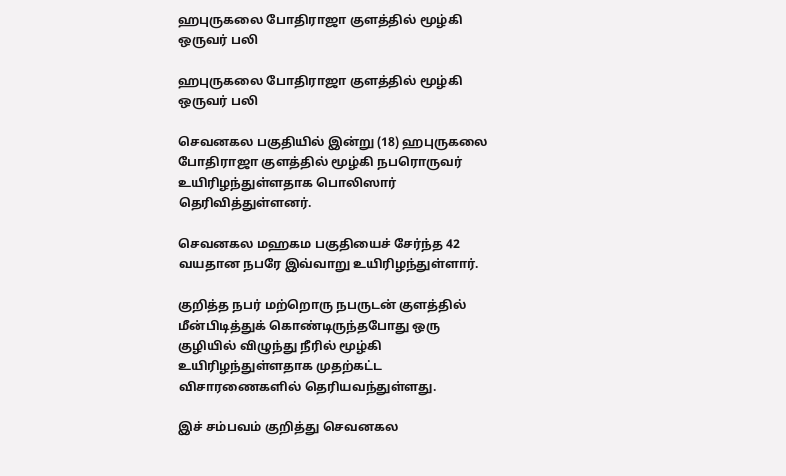ஹபுருகலை போதிராஜா குளத்தில் மூழ்கி ஒருவர் பலி

ஹபுருகலை போதிராஜா குளத்தில் மூழ்கி ஒருவர் பலி

செவனகல பகுதியில் இன்று (18) ஹபுருகலை போதிராஜா குளத்தில் மூழ்கி நபரொருவர் உயிரிழந்துள்ளதாக பொலிஸார் தெரிவித்துள்ளனர்.

செவனகல மஹகம பகுதியைச் சேர்ந்த 42 வயதான நபரே இவ்வாறு உயிரிழந்துள்ளார்.

குறித்த நபர் மற்றொரு நபருடன் குளத்தில் மீன்பிடித்துக் கொண்டிருந்தபோது ஒரு குழியில் விழுந்து நீரில் மூழ்கி உயிரிழந்துள்ளதாக முதற்கட்ட விசாரணைகளில் தெரியவந்துள்ளது.

இச் சம்பவம் குறித்து செவனகல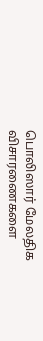பொலிஸார் மேலதிக விசாரணைகளை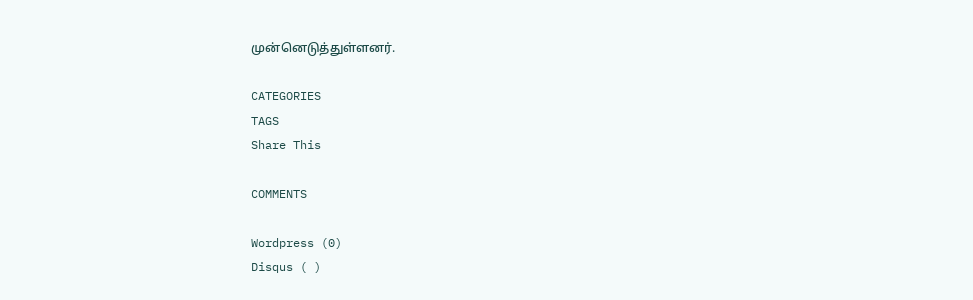முன்னெடுத்துள்ளனர்.

CATEGORIES
TAGS
Share This

COMMENTS

Wordpress (0)
Disqus ( )